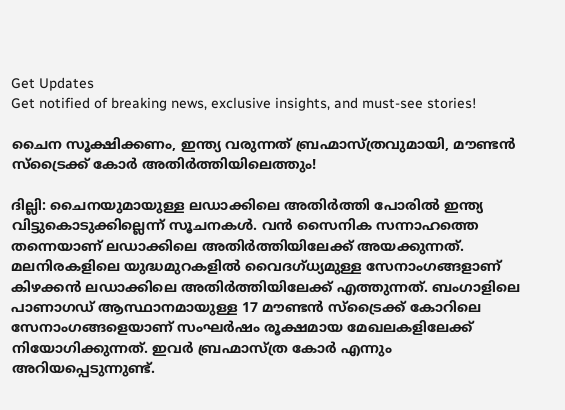Get Updates
Get notified of breaking news, exclusive insights, and must-see stories!

ചൈന സൂക്ഷിക്കണം, ഇന്ത്യ വരുന്നത് ബ്രഹ്മാസ്ത്രവുമായി, മൗണ്ടന്‍ സ്‌ട്രൈക്ക് കോര്‍ അതിര്‍ത്തിയിലെത്തും!

ദില്ലി: ചൈനയുമായുള്ള ലഡാക്കിലെ അതിര്‍ത്തി പോരില്‍ ഇന്ത്യ വിട്ടുകൊടുക്കില്ലെന്ന് സൂചനകള്‍. വന്‍ സൈനിക സന്നാഹത്തെ തന്നെയാണ് ലഡാക്കിലെ അതിര്‍ത്തിയിലേക്ക് അയക്കുന്നത്. മലനിരകളിലെ യുദ്ധമുറകളില്‍ വൈദഗ്ധ്യമുള്ള സേനാംഗങ്ങളാണ് കിഴക്കന്‍ ലഡാക്കിലെ അതിര്‍ത്തിയിലേക്ക് എത്തുന്നത്. ബംഗാളിലെ പാണാഗഡ് ആസ്ഥാനമായുള്ള 17 മൗണ്ടന്‍ സ്‌ട്രൈക്ക് കോറിലെ സേനാംഗങ്ങളെയാണ് സംഘര്‍ഷം രൂക്ഷമായ മേഖലകളിലേക്ക് നിയോഗിക്കുന്നത്. ഇവര്‍ ബ്രഹ്മാസ്ത്ര കോര്‍ എന്നും അറിയപ്പെടുന്നുണ്ട്.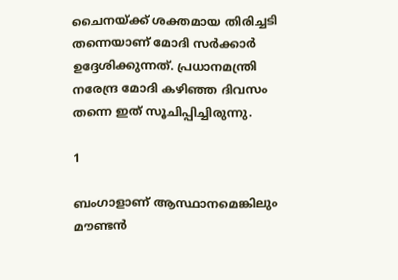ചൈനയ്ക്ക് ശക്തമായ തിരിച്ചടി തന്നെയാണ് മോദി സര്‍ക്കാര്‍ ഉദ്ദേശിക്കുന്നത്. പ്രധാനമന്ത്രി നരേന്ദ്ര മോദി കഴിഞ്ഞ ദിവസം തന്നെ ഇത് സൂചിപ്പിച്ചിരുന്നു.

1

ബംഗാളാണ് ആസ്ഥാനമെങ്കിലും മൗണ്ടന്‍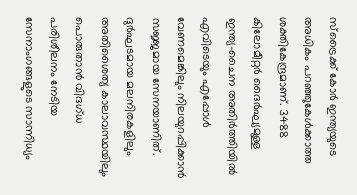സ്‌ട്രൈക്ക് കോര്‍ ഇന്ത്യയുടെ അധികം പറഞ്ഞുകേള്‍ക്കാത്ത ശക്തികേന്ദ്രമാണ്. 3488 കിലോമീറ്റര്‍ ദൈര്‍ഘ്യമുള്ള ഇന്ത്യ-ചൈന അതിര്‍ത്തിയില്‍ എവിടെയും എപ്പോള്‍ വേണമെങ്കിലും നിലയുറപ്പിക്കാന്‍ സജ്ജമായ സേനയാണിത്. ദുര്‍ഘടമായ മലനിരകളിലും അതിശൈത്യ കാലാവസ്ഥയിലും പൊരുതാന്‍ വിദഗ്ധ പരിശീലനം നേടിയ സേനാംഗങ്ങളുടെ സാന്നിധ്യം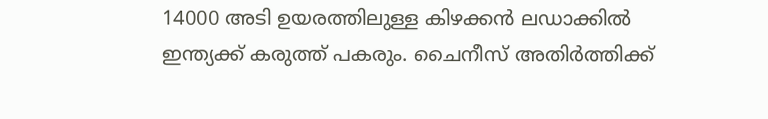14000 അടി ഉയരത്തിലുള്ള കിഴക്കന്‍ ലഡാക്കില്‍ ഇന്ത്യക്ക് കരുത്ത് പകരും. ചൈനീസ് അതിര്‍ത്തിക്ക്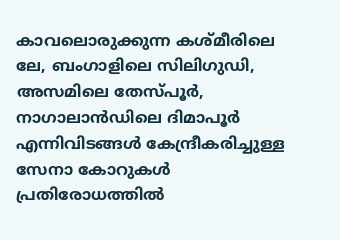കാവലൊരുക്കുന്ന കശ്മീരിലെ ലേ, ബംഗാളിലെ സിലിഗുഡി, അസമിലെ തേസ്പൂര്‍, നാഗാലാന്‍ഡിലെ ദിമാപൂര്‍ എന്നിവിടങ്ങള്‍ കേന്ദ്രീകരിച്ചുള്ള സേനാ കോറുകള്‍ പ്രതിരോധത്തില്‍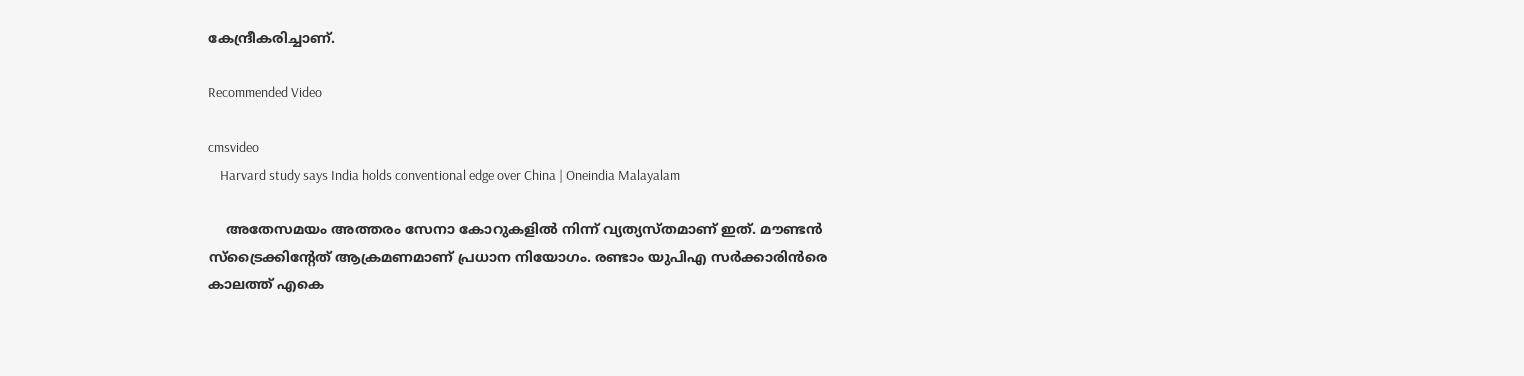കേന്ദ്രീകരിച്ചാണ്.

Recommended Video

cmsvideo
    Harvard study says India holds conventional edge over China | Oneindia Malayalam

    അതേസമയം അത്തരം സേനാ കോറുകളില്‍ നിന്ന് വ്യത്യസ്തമാണ് ഇത്. മൗണ്ടന്‍ സ്‌ട്രൈക്കിന്റേത് ആക്രമണമാണ് പ്രധാന നിയോഗം. രണ്ടാം യുപിഎ സര്‍ക്കാരിന്‍രെ കാലത്ത് എകെ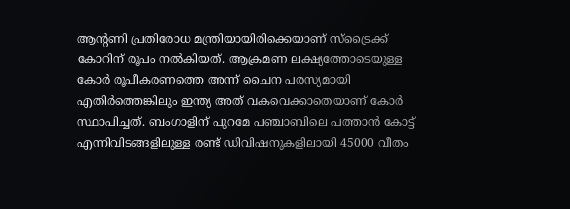ആന്റണി പ്രതിരോധ മന്ത്രിയായിരിക്കെയാണ് സ്‌ട്രൈക്ക് കോറിന് രൂപം നല്‍കിയത്. ആക്രമണ ലക്ഷ്യത്തോടെയുള്ള കോര്‍ രൂപീകരണത്തെ അന്ന് ചൈന പരസ്യമായി എതിര്‍ത്തെങ്കിലും ഇന്ത്യ അത് വകവെക്കാതെയാണ് കോര്‍ സ്ഥാപിച്ചത്. ബംഗാളിന് പുറമേ പഞ്ചാബിലെ പത്താന്‍ കോട്ട് എന്നിവിടങ്ങളിലുള്ള രണ്ട് ഡിവിഷനുകളിലായി 45000 വീതം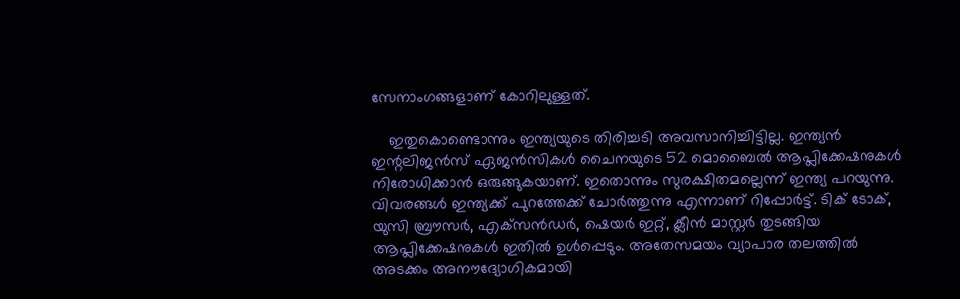സേനാംഗങ്ങളാണ് കോറിലുള്ളത്.

    ഇതുകൊണ്ടൊന്നും ഇന്ത്യയുടെ തിരിച്ചടി അവസാനിച്ചിട്ടില്ല. ഇന്ത്യന്‍ ഇന്റലിജന്‍സ് ഏജന്‍സികള്‍ ചൈനയുടെ 52 മൊബൈല്‍ ആപ്ലിക്കേഷനുകള്‍ നിരോധിക്കാന്‍ ഒരുങ്ങുകയാണ്. ഇതൊന്നും സുരക്ഷിതമല്ലെന്ന് ഇന്ത്യ പറയുന്നു. വിവരങ്ങള്‍ ഇന്ത്യക്ക് പുറത്തേക്ക് ചോര്‍ത്തുന്നു എന്നാണ് റിപ്പോര്‍ട്ട്. ടിക് ടോക്, യുസി ബ്രൗസര്‍, എക്‌സന്‍ഡര്‍, ഷെയര്‍ ഇറ്റ്, ക്ലീന്‍ മാസ്റ്റര്‍ തുടങ്ങിയ ആപ്ലിക്കേഷനുകള്‍ ഇതില്‍ ഉള്‍പ്പെടും. അതേസമയം വ്യാപാര തലത്തില്‍ അടക്കം അനൗദ്യോഗികമായി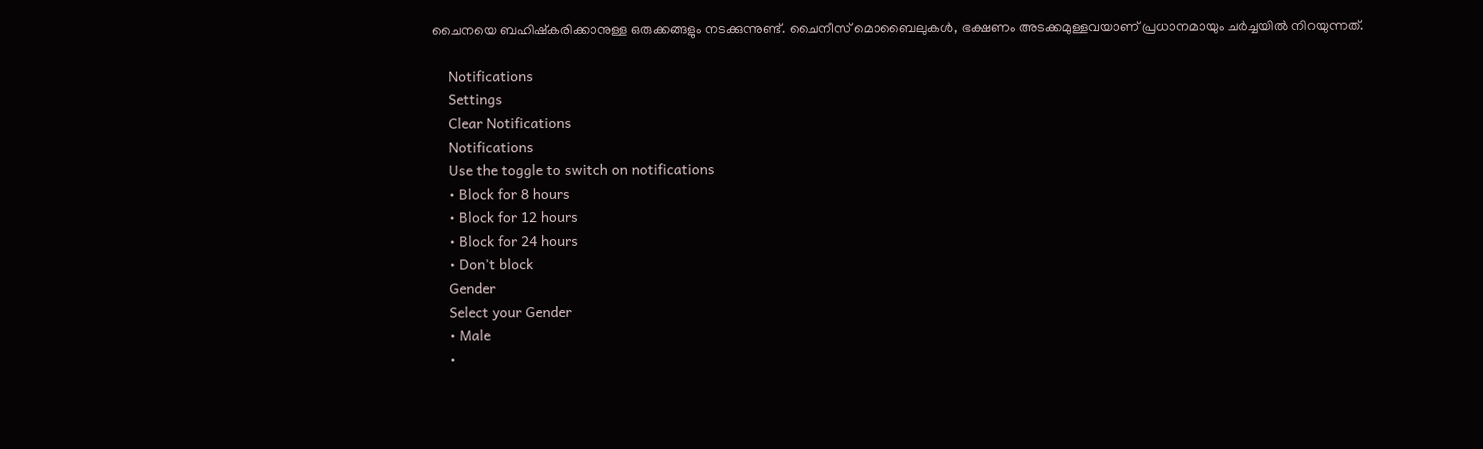ചൈനയെ ബഹിഷ്‌കരിക്കാനുള്ള ഒരുക്കങ്ങളും നടക്കുന്നുണ്ട്. ചൈനീസ് മൊബൈലുകള്‍, ഭക്ഷണം അടക്കമുള്ളവയാണ് പ്രധാനമായും ചര്‍ച്ചയില്‍ നിറയുന്നത്.

    Notifications
    Settings
    Clear Notifications
    Notifications
    Use the toggle to switch on notifications
    • Block for 8 hours
    • Block for 12 hours
    • Block for 24 hours
    • Don't block
    Gender
    Select your Gender
    • Male
    •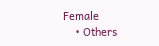Female
    • Others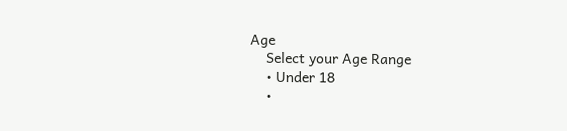Age
    Select your Age Range
    • Under 18
    •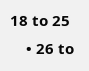18 to 25
    • 26 to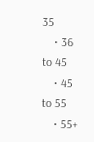35
    • 36 to 45
    • 45 to 55
    • 55+